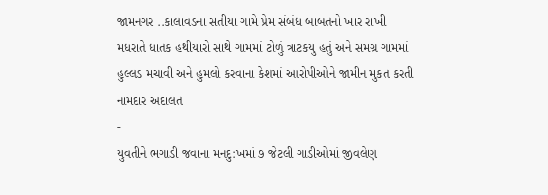જામનગર ..કાલાવડના સતીયા ગામે પ્રેમ સંબંધ બાબતનો ખાર રાખી મધરાતે ધાતક હથીયારો સાથે ગામમાં ટોળું ત્રાટકયુ હતું અને સમગ્ર ગામમાં હુલ્લડ મચાવી અને હુમલો કરવાના કેશમાં આરોપીઓને જામીન મુકત કરતી નામદાર અદાલત
-
યુવતીને ભગાડી જવાના મનદુ:ખમાં ૭ જેટલી ગાડીઓમાં જીવલેણ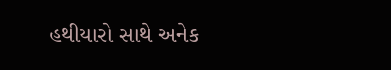હથીયારો સાથે અનેક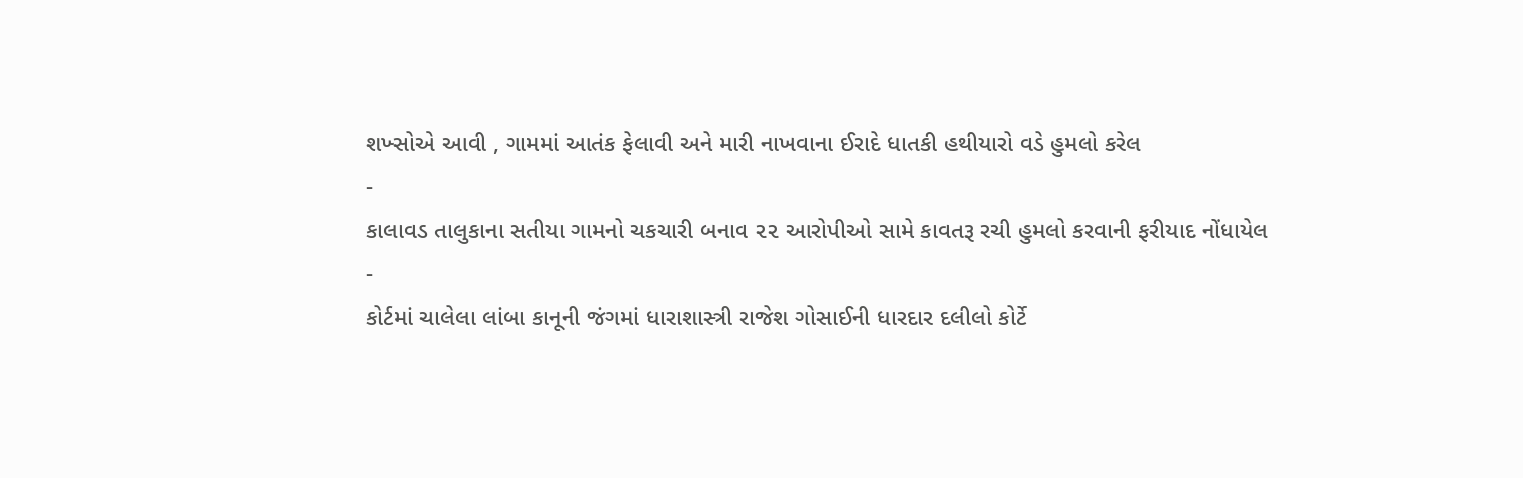શખ્સોએ આવી , ગામમાં આતંક ફેલાવી અને મારી નાખવાના ઈરાદે ધાતકી હથીયારો વડે હુમલો કરેલ
-
કાલાવડ તાલુકાના સતીયા ગામનો ચકચારી બનાવ ૨૨ આરોપીઓ સામે કાવતરૂ રચી હુમલો કરવાની ફરીયાદ નોંધાયેલ
-
કોર્ટમાં ચાલેલા લાંબા કાનૂની જંગમાં ધારાશાસ્ત્રી રાજેશ ગોસાઈની ધારદાર દલીલો કોર્ટે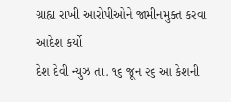ગ્રાહ્ય રાખી આરોપીઓને જામીનમુક્ત કરવા આદેશ કર્યો
દેશ દેવી ન્યુઝ તા. ૧૬ જૂન ૨૬ આ કેશની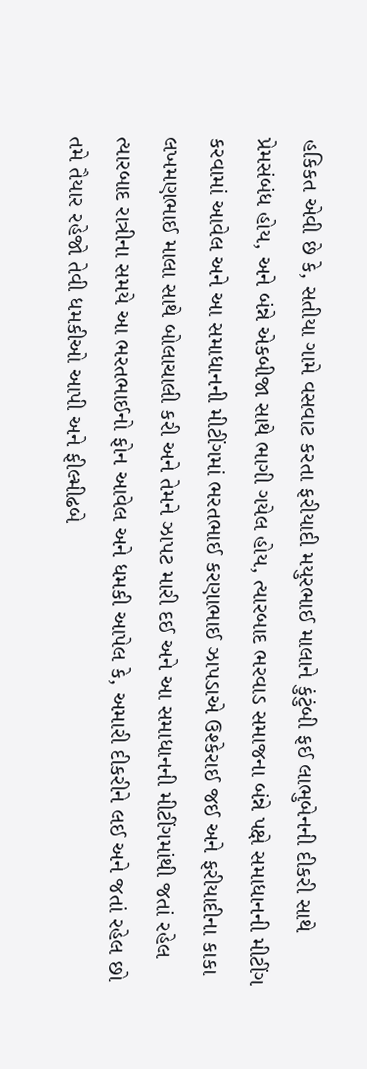હકિકત એવી છે કે, સતીયા ગામે વસવાટ કરતા ફરીયાદી મયુરભાઈ માલાને કુંટુંબી ફઈ લાભુબેનની દીકરી સાથે પ્રેમસંબંધ હોય, અને બંન્ને એકબીજા સાથે ભાગી ગયેલ હોય, ત્યારબાદ ભરવાડ સમાજના બંન્ને પક્ષે સમાધાનની મીટીંગ કરવામાં આવેલ અને આ સમાધાનની મીટીંગમાં ભરતભાઈ કરણાભાઈ ઝાપડાએ ઉશ્કેરાઈ જઈ અને ફરીયાદીના કાકા લખમણભાઈ માલા સાથે બોલાચાલી કરી અને તેમને ઝાપટ મારી દઈ અને આ સમાધાનની મીટીંગમાંથી જતાં રહેલ ત્યારબાદ રાત્રીના સમયે આ ભરતભાઈનો ફોન આવેલ અને ધમકી આપેલ કે, અમારી દીકરીને લઈ અને જતાં રહેલ છો તમે તૈયાર રહેજો તેવી ધમકીઓ આપી અને ફીલ્મીઢબે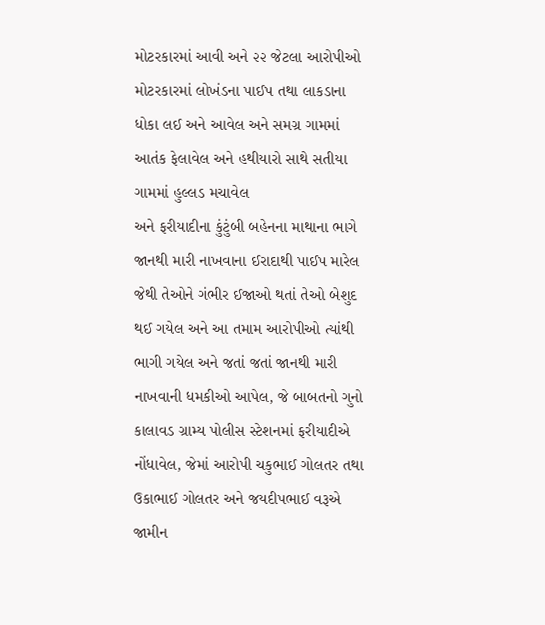મોટરકારમાં આવી અને ૨૨ જેટલા આરોપીઓ મોટરકારમાં લોખંડના પાઈપ તથા લાકડાના ધોકા લઈ અને આવેલ અને સમગ્ર ગામમાં આતંક ફેલાવેલ અને હથીયારો સાથે સતીયા ગામમાં હુલ્લડ મચાવેલ
અને ફરીયાદીના કુંટુંબી બહેનના માથાના ભાગે જાનથી મારી નાખવાના ઈરાદાથી પાઈપ મારેલ જેથી તેઓને ગંભીર ઈજાઓ થતાં તેઓ બેશુદ થઈ ગયેલ અને આ તમામ આરોપીઓ ત્યાંથી ભાગી ગયેલ અને જતાં જતાં જાનથી મારી નાખવાની ધમકીઓ આપેલ, જે બાબતનો ગુનો કાલાવડ ગ્રામ્ય પોલીસ સ્ટેશનમાં ફરીયાદીએ નોંધાવેલ, જેમાં આરોપી ચકુભાઈ ગોલતર તથા ઉકાભાઈ ગોલતર અને જયદીપભાઈ વરૂએ જામીન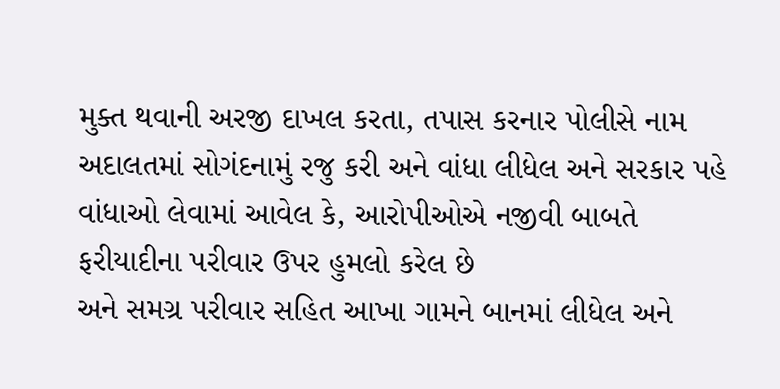મુક્ત થવાની અરજી દાખલ કરતા, તપાસ કરનાર પોલીસે નામ અદાલતમાં સોગંદનામું રજુ કરી અને વાંધા લીધેલ અને સરકાર પહે વાંધાઓ લેવામાં આવેલ કે, આરોપીઓએ નજીવી બાબતે ફરીયાદીના પરીવાર ઉપર હુમલો કરેલ છે
અને સમગ્ર પરીવાર સહિત આખા ગામને બાનમાં લીધેલ અને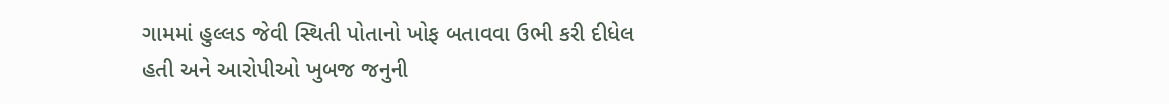ગામમાં હુલ્લડ જેવી સ્થિતી પોતાનો ખોફ બતાવવા ઉભી કરી દીધેલ હતી અને આરોપીઓ ખુબજ જનુની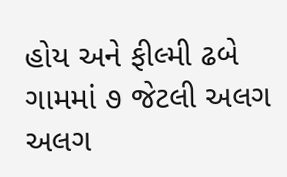હોય અને ફીલ્મી ઢબે ગામમાં ૭ જેટલી અલગ અલગ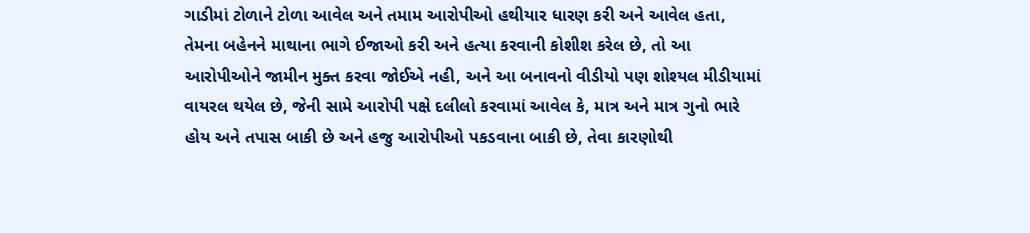ગાડીમાં ટોળાને ટોળા આવેલ અને તમામ આરોપીઓ હથીયાર ધારણ કરી અને આવેલ હતા, તેમના બહેનને માથાના ભાગે ઈજાઓ કરી અને હત્યા કરવાની કોશીશ કરેલ છે, તો આ આરોપીઓને જામીન મુક્ત કરવા જોઈએ નહી, અને આ બનાવનો વીડીયો પણ શોશ્યલ મીડીયામાં વાયરલ થયેલ છે, જેની સામે આરોપી પક્ષે દલીલો કરવામાં આવેલ કે, માત્ર અને માત્ર ગુનો ભારે હોય અને તપાસ બાકી છે અને હજુ આરોપીઓ પકડવાના બાકી છે, તેવા કારણોથી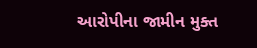આરોપીના જામીન મુક્ત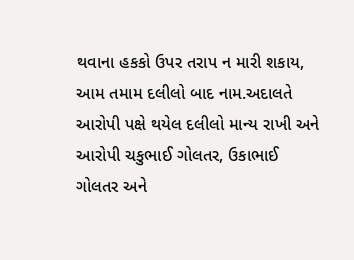થવાના હકકો ઉપર તરાપ ન મારી શકાય, આમ તમામ દલીલો બાદ નામ.અદાલતે આરોપી પક્ષે થયેલ દલીલો માન્ય રાખી અને આરોપી ચકુભાઈ ગોલતર, ઉકાભાઈ ગોલતર અને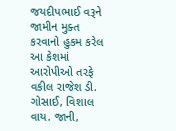જયદીપભાઈ વરૂને જામીન મુક્ત કરવાનો હુકમ કરેલ આ કેશમાં આરોપીઓ તરફે વકીલ રાજેશ ડી. ગોસાઈ, વિશાલ વાય. જાની,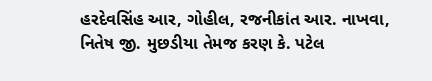હરદેવસિંહ આર, ગોહીલ, રજનીકાંત આર. નાખવા, નિતેષ જી. મુછડીયા તેમજ કરણ કે. પટેલ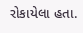રોકાયેલા હતા.